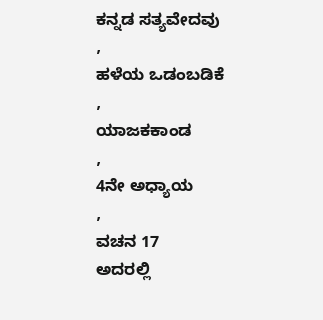ಕನ್ನಡ ಸತ್ಯವೇದವು
,
ಹಳೆಯ ಒಡಂಬಡಿಕೆ
,
ಯಾಜಕಕಾಂಡ
,
4ನೇ ಅಧ್ಯಾಯ
,
ವಚನ 17
ಅದರಲ್ಲಿ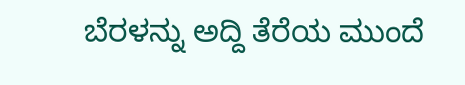ಬೆರಳನ್ನು ಅದ್ದಿ ತೆರೆಯ ಮುಂದೆ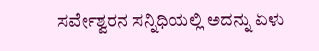ಸರ್ವೇಶ್ವರನ ಸನ್ನಿಧಿಯಲ್ಲಿ ಅದನ್ನು ಏಳು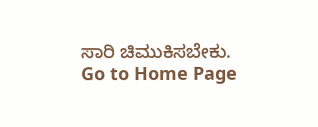ಸಾರಿ ಚಿಮುಕಿಸಬೇಕು.
Go to Home Page